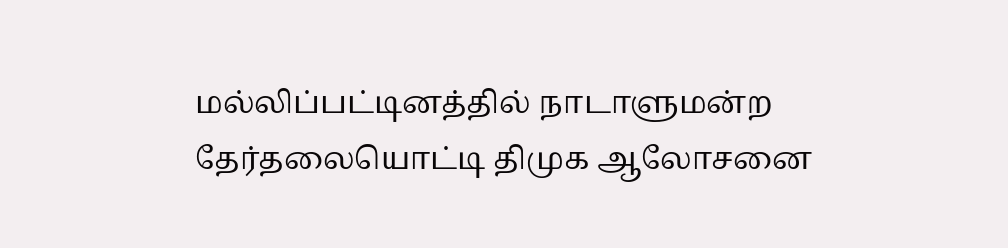மல்லிப்பட்டினத்தில் நாடாளுமன்ற தேர்தலையொட்டி திமுக ஆலோசனை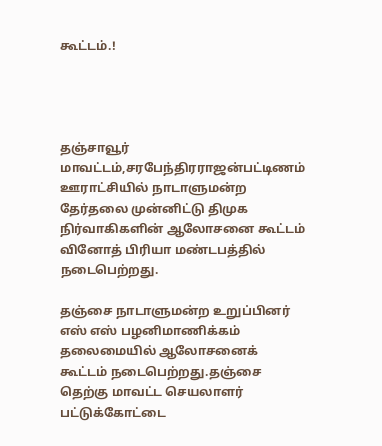கூட்டம்.!




தஞ்சாவூர் மாவட்டம்,சரபேந்திரராஜன்பட்டிணம் ஊராட்சியில் நாடாளுமன்ற தேர்தலை முன்னிட்டு திமுக நிர்வாகிகளின் ஆலோசனை கூட்டம் வினோத் பிரியா மண்டபத்தில் நடைபெற்றது.

தஞ்சை நாடாளுமன்ற உறுப்பினர் எஸ் எஸ் பழனிமாணிக்கம் தலைமையில் ஆலோசனைக் கூட்டம் நடைபெற்றது.தஞ்சை தெற்கு மாவட்ட செயலாளர் பட்டுக்கோட்டை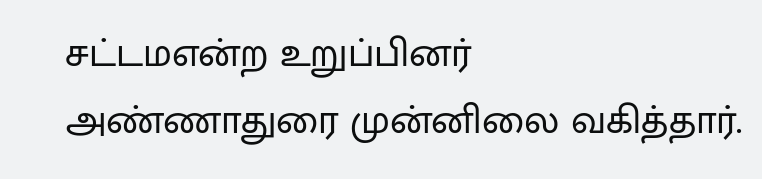சட்டமஎன்ற உறுப்பினர் அண்ணாதுரை முன்னிலை வகித்தார்.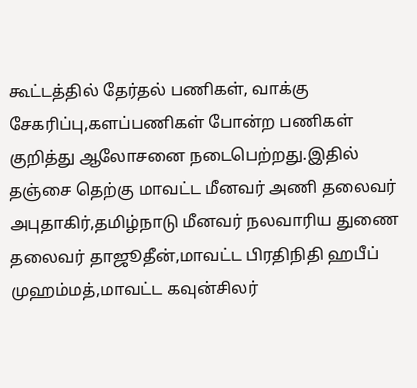கூட்டத்தில் தேர்தல் பணிகள், வாக்கு சேகரிப்பு,களப்பணிகள் போன்ற பணிகள் குறித்து ஆலோசனை நடைபெற்றது.இதில் தஞ்சை தெற்கு மாவட்ட மீனவர் அணி தலைவர் அபுதாகிர்,தமிழ்நாடு மீனவர் நலவாரிய துணை தலைவர் தாஜூதீன்,மாவட்ட பிரதிநிதி ஹபீப் முஹம்மத்,மாவட்ட கவுன்சிலர்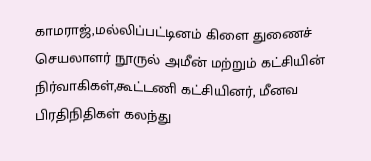காமராஜ்,மல்லிப்பட்டினம் கிளை துணைச் செயலாளர் நூருல் அமீன் மற்றும் கட்சியின் நிர்வாகிகள்,கூட்டணி கட்சியினர், மீனவ பிரதிநிதிகள் கலந்து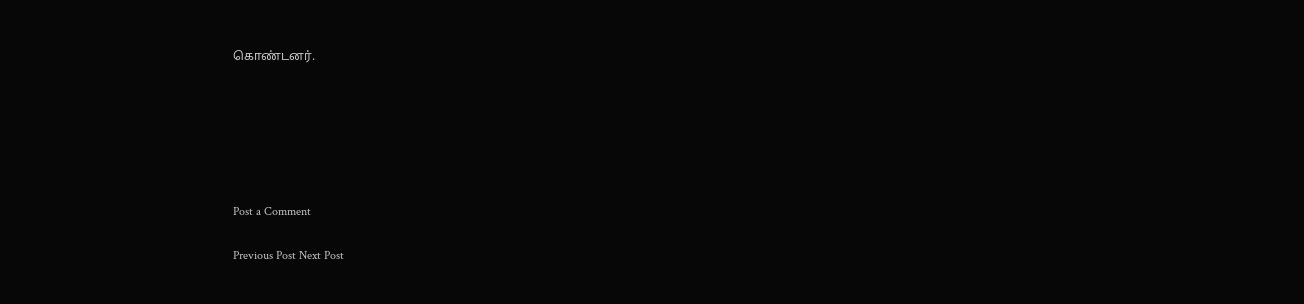கொண்டனர்.






Post a Comment

Previous Post Next Post